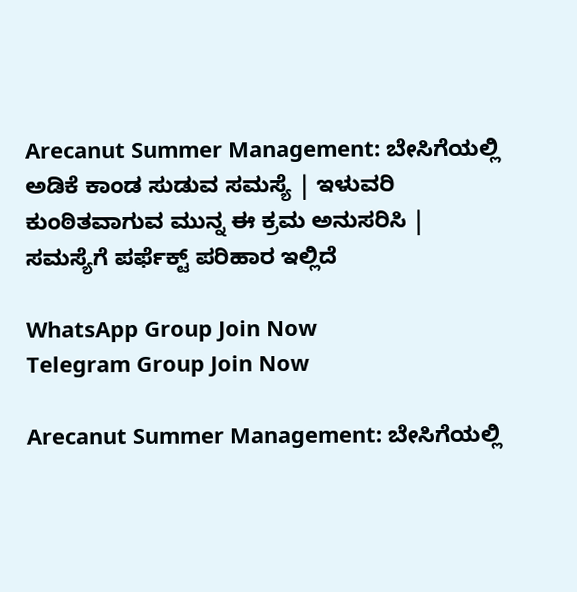Arecanut Summer Management: ಬೇಸಿಗೆಯಲ್ಲಿ ಅಡಿಕೆ ಕಾಂಡ ಸುಡುವ ಸಮಸ್ಯೆ | ಇಳುವರಿ ಕುಂಠಿತವಾಗುವ ಮುನ್ನ ಈ ಕ್ರಮ ಅನುಸರಿಸಿ | ಸಮಸ್ಯೆಗೆ ಪರ್ಫೆಕ್ಟ್ ಪರಿಹಾರ ಇಲ್ಲಿದೆ

WhatsApp Group Join Now
Telegram Group Join Now

Arecanut Summer Management: ಬೇಸಿಗೆಯಲ್ಲಿ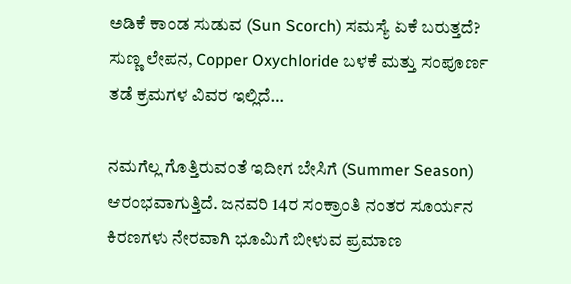ಅಡಿಕೆ ಕಾಂಡ ಸುಡುವ (Sun Scorch) ಸಮಸ್ಯೆ ಏಕೆ ಬರುತ್ತದೆ? ಸುಣ್ಣ ಲೇಪನ, Copper Oxychloride ಬಳಕೆ ಮತ್ತು ಸಂಪೂರ್ಣ ತಡೆ ಕ್ರಮಗಳ ವಿವರ ಇಲ್ಲಿದೆ…

ನಮಗೆಲ್ಲ ಗೊತ್ತಿರುವಂತೆ ಇದೀಗ ಬೇಸಿಗೆ (Summer Season) ಆರಂಭವಾಗುತ್ತಿದೆ. ಜನವರಿ 14ರ ಸಂಕ್ರಾಂತಿ ನಂತರ ಸೂರ್ಯನ ಕಿರಣಗಳು ನೇರವಾಗಿ ಭೂಮಿಗೆ ಬೀಳುವ ಪ್ರಮಾಣ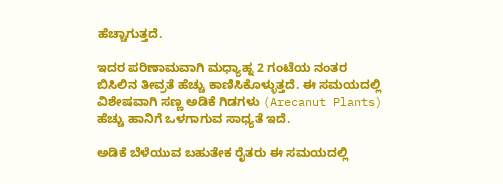ಹೆಚ್ಚಾಗುತ್ತದೆ.

ಇದರ ಪರಿಣಾಮವಾಗಿ ಮಧ್ಯಾಹ್ನ 2 ಗಂಟೆಯ ನಂತರ ಬಿಸಿಲಿನ ತೀವ್ರತೆ ಹೆಚ್ಚು ಕಾಣಿಸಿಕೊಳ್ಳುತ್ತದೆ. ಈ ಸಮಯದಲ್ಲಿ ವಿಶೇಷವಾಗಿ ಸಣ್ಣ ಅಡಿಕೆ ಗಿಡಗಳು (Arecanut Plants) ಹೆಚ್ಚು ಹಾನಿಗೆ ಒಳಗಾಗುವ ಸಾಧ್ಯತೆ ಇದೆ.

ಅಡಿಕೆ ಬೆಳೆಯುವ ಬಹುತೇಕ ರೈತರು ಈ ಸಮಯದಲ್ಲಿ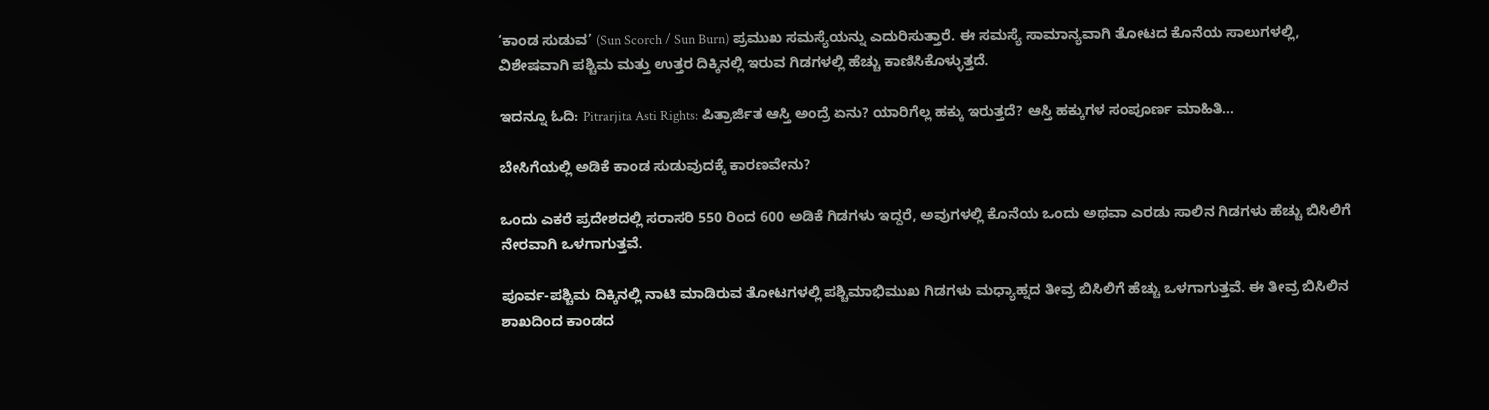‘ಕಾಂಡ ಸುಡುವ’ (Sun Scorch / Sun Burn) ಪ್ರಮುಖ ಸಮಸ್ಯೆಯನ್ನು ಎದುರಿಸುತ್ತಾರೆ. ಈ ಸಮಸ್ಯೆ ಸಾಮಾನ್ಯವಾಗಿ ತೋಟದ ಕೊನೆಯ ಸಾಲುಗಳಲ್ಲಿ, ವಿಶೇಷವಾಗಿ ಪಶ್ಚಿಮ ಮತ್ತು ಉತ್ತರ ದಿಕ್ಕಿನಲ್ಲಿ ಇರುವ ಗಿಡಗಳಲ್ಲಿ ಹೆಚ್ಚು ಕಾಣಿಸಿಕೊಳ್ಳುತ್ತದೆ.

ಇದನ್ನೂ ಓದಿ: Pitrarjita Asti Rights: ಪಿತ್ರಾರ್ಜಿತ ಆಸ್ತಿ ಅಂದ್ರೆ ಏನು? ಯಾರಿಗೆಲ್ಲ ಹಕ್ಕು ಇರುತ್ತದೆ? ಆಸ್ತಿ ಹಕ್ಕುಗಳ ಸಂಪೂರ್ಣ ಮಾಹಿತಿ…

ಬೇಸಿಗೆಯಲ್ಲಿ ಅಡಿಕೆ ಕಾಂಡ ಸುಡುವುದಕ್ಕೆ ಕಾರಣವೇನು?

ಒಂದು ಎಕರೆ ಪ್ರದೇಶದಲ್ಲಿ ಸರಾಸರಿ 550 ರಿಂದ 600 ಅಡಿಕೆ ಗಿಡಗಳು ಇದ್ದರೆ, ಅವುಗಳಲ್ಲಿ ಕೊನೆಯ ಒಂದು ಅಥವಾ ಎರಡು ಸಾಲಿನ ಗಿಡಗಳು ಹೆಚ್ಚು ಬಿಸಿಲಿಗೆ ನೇರವಾಗಿ ಒಳಗಾಗುತ್ತವೆ.

ಪೂರ್ವ-ಪಶ್ಚಿಮ ದಿಕ್ಕಿನಲ್ಲಿ ನಾಟಿ ಮಾಡಿರುವ ತೋಟಗಳಲ್ಲಿ ಪಶ್ಚಿಮಾಭಿಮುಖ ಗಿಡಗಳು ಮಧ್ಯಾಹ್ನದ ತೀವ್ರ ಬಿಸಿಲಿಗೆ ಹೆಚ್ಚು ಒಳಗಾಗುತ್ತವೆ. ಈ ತೀವ್ರ ಬಿಸಿಲಿನ ಶಾಖದಿಂದ ಕಾಂಡದ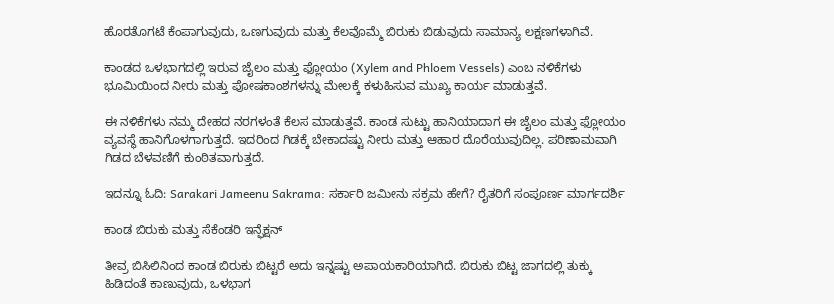ಹೊರತೊಗಟೆ ಕೆಂಪಾಗುವುದು, ಒಣಗುವುದು ಮತ್ತು ಕೆಲವೊಮ್ಮೆ ಬಿರುಕು ಬಿಡುವುದು ಸಾಮಾನ್ಯ ಲಕ್ಷಣಗಳಾಗಿವೆ.

ಕಾಂಡದ ಒಳಭಾಗದಲ್ಲಿ ಇರುವ ಜೈಲಂ ಮತ್ತು ಫ್ಲೋಯಂ (Xylem and Phloem Vessels) ಎಂಬ ನಳಿಕೆಗಳು ಭೂಮಿಯಿಂದ ನೀರು ಮತ್ತು ಪೋಷಕಾಂಶಗಳನ್ನು ಮೇಲಕ್ಕೆ ಕಳುಹಿಸುವ ಮುಖ್ಯ ಕಾರ್ಯ ಮಾಡುತ್ತವೆ.

ಈ ನಳಿಕೆಗಳು ನಮ್ಮ ದೇಹದ ನರಗಳಂತೆ ಕೆಲಸ ಮಾಡುತ್ತವೆ. ಕಾಂಡ ಸುಟ್ಟು ಹಾನಿಯಾದಾಗ ಈ ಜೈಲಂ ಮತ್ತು ಫ್ಲೋಯಂ ವ್ಯವಸ್ಥೆ ಹಾನಿಗೊಳಗಾಗುತ್ತದೆ. ಇದರಿಂದ ಗಿಡಕ್ಕೆ ಬೇಕಾದಷ್ಟು ನೀರು ಮತ್ತು ಆಹಾರ ದೊರೆಯುವುದಿಲ್ಲ. ಪರಿಣಾಮವಾಗಿ ಗಿಡದ ಬೆಳವಣಿಗೆ ಕುಂಠಿತವಾಗುತ್ತದೆ.

ಇದನ್ನೂ ಓದಿ: Sarakari Jameenu Sakrama: ಸರ್ಕಾರಿ ಜಮೀನು ಸಕ್ರಮ ಹೇಗೆ? ರೈತರಿಗೆ ಸಂಪೂರ್ಣ ಮಾರ್ಗದರ್ಶಿ

ಕಾಂಡ ಬಿರುಕು ಮತ್ತು ಸೆಕೆಂಡರಿ ಇನ್ಫೆಕ್ಷನ್

ತೀವ್ರ ಬಿಸಿಲಿನಿಂದ ಕಾಂಡ ಬಿರುಕು ಬಿಟ್ಟರೆ ಅದು ಇನ್ನಷ್ಟು ಅಪಾಯಕಾರಿಯಾಗಿದೆ. ಬಿರುಕು ಬಿಟ್ಟ ಜಾಗದಲ್ಲಿ ತುಕ್ಕು ಹಿಡಿದಂತೆ ಕಾಣುವುದು, ಒಳಭಾಗ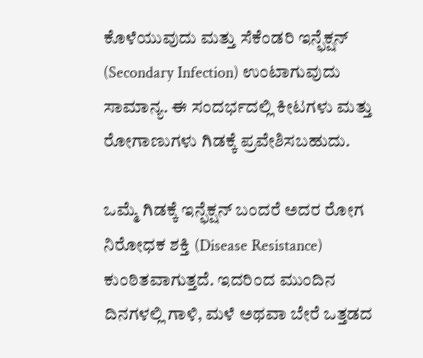ಕೊಳೆಯುವುದು ಮತ್ತು ಸೆಕೆಂಡರಿ ಇನ್ಫೆಕ್ಷನ್ (Secondary Infection) ಉಂಟಾಗುವುದು ಸಾಮಾನ್ಯ. ಈ ಸಂದರ್ಭದಲ್ಲಿ ಕೀಟಗಳು ಮತ್ತು ರೋಗಾಣುಗಳು ಗಿಡಕ್ಕೆ ಪ್ರವೇಶಿಸಬಹುದು.

ಒಮ್ಮೆ ಗಿಡಕ್ಕೆ ಇನ್ಫೆಕ್ಷನ್ ಬಂದರೆ ಅದರ ರೋಗ ನಿರೋಧಕ ಶಕ್ತಿ (Disease Resistance) ಕುಂಠಿತವಾಗುತ್ತದೆ. ಇದರಿಂದ ಮುಂದಿನ ದಿನಗಳಲ್ಲಿ ಗಾಳಿ, ಮಳೆ ಅಥವಾ ಬೇರೆ ಒತ್ತಡದ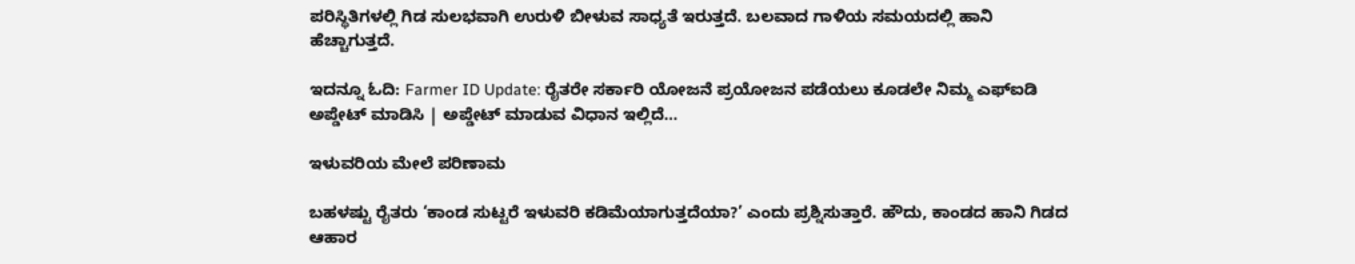ಪರಿಸ್ಥಿತಿಗಳಲ್ಲಿ ಗಿಡ ಸುಲಭವಾಗಿ ಉರುಳಿ ಬೀಳುವ ಸಾಧ್ಯತೆ ಇರುತ್ತದೆ. ಬಲವಾದ ಗಾಳಿಯ ಸಮಯದಲ್ಲಿ ಹಾನಿ ಹೆಚ್ಚಾಗುತ್ತದೆ.

ಇದನ್ನೂ ಓದಿ: Farmer ID Update: ರೈತರೇ ಸರ್ಕಾರಿ ಯೋಜನೆ ಪ್ರಯೋಜನ ಪಡೆಯಲು ಕೂಡಲೇ ನಿಮ್ಮ ಎಫ್‌ಐಡಿ ಅಪ್ಡೇಟ್ ಮಾಡಿಸಿ | ಅಪ್ಡೇಟ್ ಮಾಡುವ ವಿಧಾನ ಇಲ್ಲಿದೆ…

ಇಳುವರಿಯ ಮೇಲೆ ಪರಿಣಾಮ

ಬಹಳಷ್ಟು ರೈತರು ‘ಕಾಂಡ ಸುಟ್ಟರೆ ಇಳುವರಿ ಕಡಿಮೆಯಾಗುತ್ತದೆಯಾ?’ ಎಂದು ಪ್ರಶ್ನಿಸುತ್ತಾರೆ. ಹೌದು, ಕಾಂಡದ ಹಾನಿ ಗಿಡದ ಆಹಾರ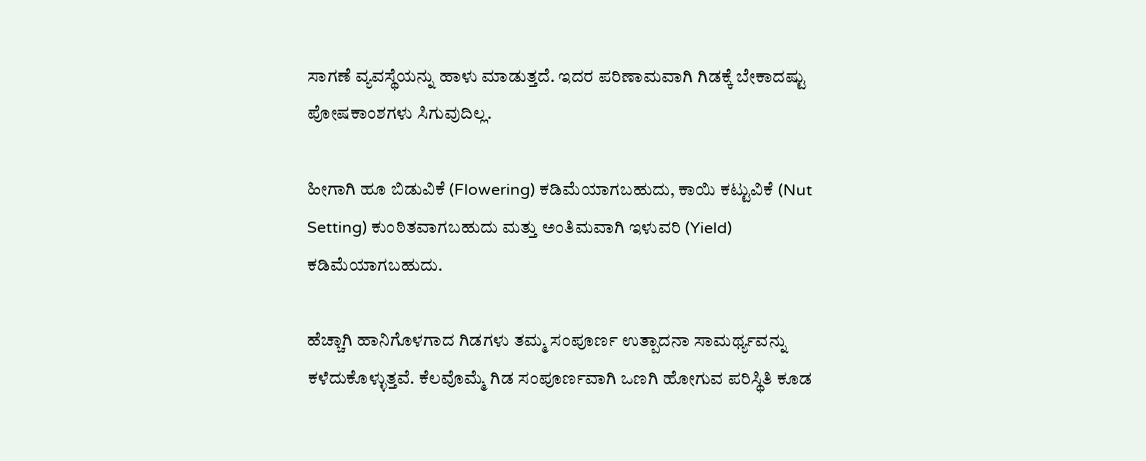ಸಾಗಣೆ ವ್ಯವಸ್ಥೆಯನ್ನು ಹಾಳು ಮಾಡುತ್ತದೆ. ಇದರ ಪರಿಣಾಮವಾಗಿ ಗಿಡಕ್ಕೆ ಬೇಕಾದಷ್ಟು ಪೋಷಕಾಂಶಗಳು ಸಿಗುವುದಿಲ್ಲ.

ಹೀಗಾಗಿ ಹೂ ಬಿಡುವಿಕೆ (Flowering) ಕಡಿಮೆಯಾಗಬಹುದು, ಕಾಯಿ ಕಟ್ಟುವಿಕೆ (Nut Setting) ಕುಂಠಿತವಾಗಬಹುದು ಮತ್ತು ಅಂತಿಮವಾಗಿ ಇಳುವರಿ (Yield) ಕಡಿಮೆಯಾಗಬಹುದು.

ಹೆಚ್ಚಾಗಿ ಹಾನಿಗೊಳಗಾದ ಗಿಡಗಳು ತಮ್ಮ ಸಂಪೂರ್ಣ ಉತ್ಪಾದನಾ ಸಾಮರ್ಥ್ಯವನ್ನು ಕಳೆದುಕೊಳ್ಳುತ್ತವೆ. ಕೆಲವೊಮ್ಮೆ ಗಿಡ ಸಂಪೂರ್ಣವಾಗಿ ಒಣಗಿ ಹೋಗುವ ಪರಿಸ್ಥಿತಿ ಕೂಡ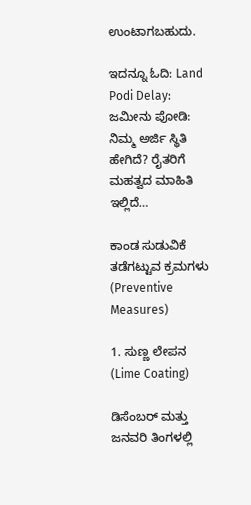ಉಂಟಾಗಬಹುದು.

ಇದನ್ನೂ ಓದಿ: Land Podi Delay: ಜಮೀನು ಪೋಡಿ: ನಿಮ್ಮ ಅರ್ಜಿ ಸ್ಥಿತಿ ಹೇಗಿದೆ? ರೈತರಿಗೆ ಮಹತ್ವದ ಮಾಹಿತಿ ಇಲ್ಲಿದೆ…

ಕಾಂಡ ಸುಡುವಿಕೆ ತಡೆಗಟ್ಟುವ ಕ್ರಮಗಳು (Preventive Measures)

1. ಸುಣ್ಣ ಲೇಪನ (Lime Coating)

ಡಿಸೆಂಬರ್ ಮತ್ತು ಜನವರಿ ತಿಂಗಳಲ್ಲಿ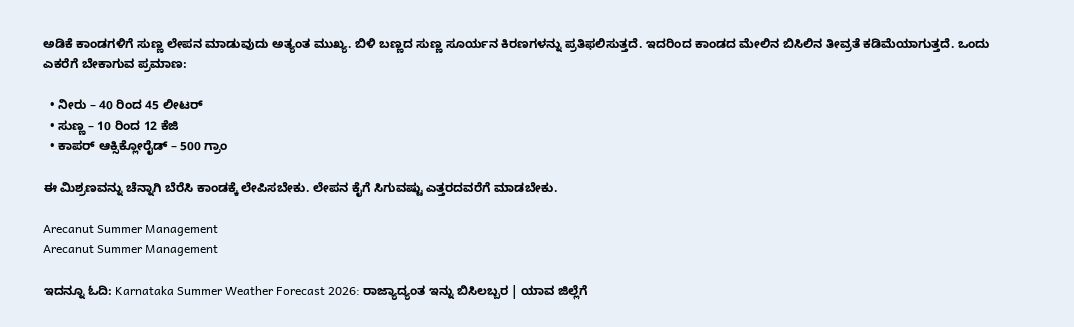ಅಡಿಕೆ ಕಾಂಡಗಳಿಗೆ ಸುಣ್ಣ ಲೇಪನ ಮಾಡುವುದು ಅತ್ಯಂತ ಮುಖ್ಯ. ಬಿಳಿ ಬಣ್ಣದ ಸುಣ್ಣ ಸೂರ್ಯನ ಕಿರಣಗಳನ್ನು ಪ್ರತಿಫಲಿಸುತ್ತದೆ. ಇದರಿಂದ ಕಾಂಡದ ಮೇಲಿನ ಬಿಸಿಲಿನ ತೀವ್ರತೆ ಕಡಿಮೆಯಾಗುತ್ತದೆ. ಒಂದು ಎಕರೆಗೆ ಬೇಕಾಗುವ ಪ್ರಮಾಣ:

  • ನೀರು – 40 ರಿಂದ 45 ಲೀಟರ್
  • ಸುಣ್ಣ – 10 ರಿಂದ 12 ಕೆಜಿ
  • ಕಾಪರ್ ಆಕ್ಸಿಕ್ಲೋರೈಡ್ – 500 ಗ್ರಾಂ

ಈ ಮಿಶ್ರಣವನ್ನು ಚೆನ್ನಾಗಿ ಬೆರೆಸಿ ಕಾಂಡಕ್ಕೆ ಲೇಪಿಸಬೇಕು. ಲೇಪನ ಕೈಗೆ ಸಿಗುವಷ್ಟು ಎತ್ತರದವರೆಗೆ ಮಾಡಬೇಕು.

Arecanut Summer Management
Arecanut Summer Management

ಇದನ್ನೂ ಓದಿ: Karnataka Summer Weather Forecast 2026: ರಾಜ್ಯಾದ್ಯಂತ ಇನ್ನು ಬಿಸಿಲಬ್ಬರ | ಯಾವ ಜಿಲ್ಲೆಗೆ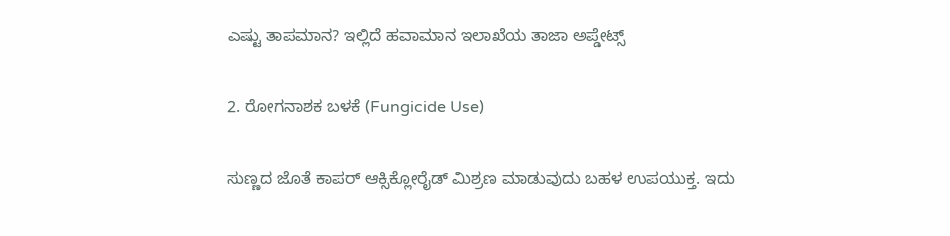ಎಷ್ಟು ತಾಪಮಾನ? ಇಲ್ಲಿದೆ ಹವಾಮಾನ ಇಲಾಖೆಯ ತಾಜಾ ಅಪ್ಡೇಟ್ಸ್

2. ರೋಗನಾಶಕ ಬಳಕೆ (Fungicide Use)

ಸುಣ್ಣದ ಜೊತೆ ಕಾಪರ್ ಆಕ್ಸಿಕ್ಲೋರೈಡ್ ಮಿಶ್ರಣ ಮಾಡುವುದು ಬಹಳ ಉಪಯುಕ್ತ. ಇದು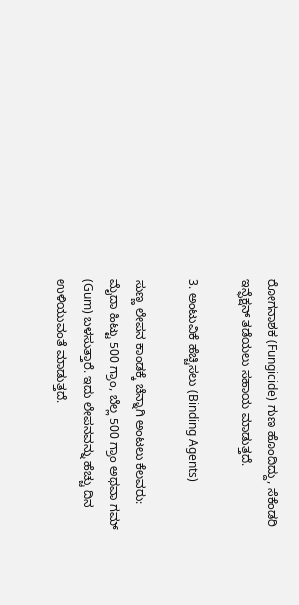ರೋಗನಾಶಕ (Fungicide) ಗುಣ ಹೊಂದಿದ್ದು, ಸೆಕೆಂಡರಿ ಇನ್ಫೆಕ್ಷನ್ ತಡೆಯಲು ಸಹಾಯ ಮಾಡುತ್ತದೆ.

3. ಅಂಟುವಿಕೆ ಹೆಚ್ಚಿಸಲು (Binding Agents)

ಸುಣ್ಣ ಲೇಪನ ಕಾಂಡಕ್ಕೆ ಚೆನ್ನಾಗಿ ಅಂಟಲು ಕೆಲವರು: ಮೈದಾ ಹಿಟ್ಟು 500 ಗ್ರಾಂ, ಬೆಲ್ಲ 500 ಗ್ರಾಂ ಅಥವಾ ಗಮ್ (Gum) ಬಳಸುತ್ತಾರೆ. ಇದು ಲೇಪನವನ್ನು ಹೆಚ್ಚು ದಿನ ಉಳಿಯುವಂತೆ ಮಾಡುತ್ತದೆ.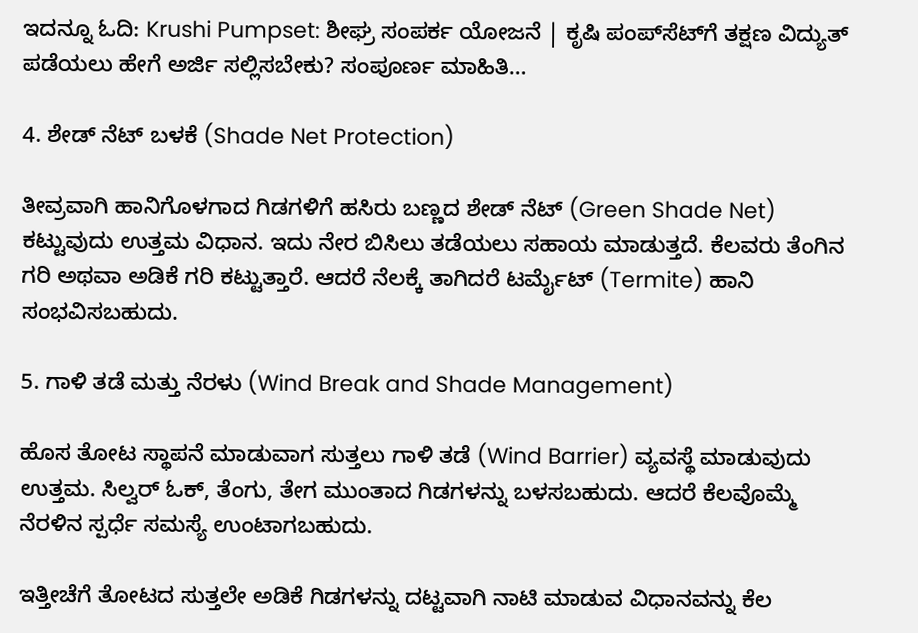ಇದನ್ನೂ ಓದಿ: Krushi Pumpset: ಶೀಘ್ರ ಸಂಪರ್ಕ ಯೋಜನೆ | ಕೃಷಿ ಪಂಪ್‌ಸೆಟ್‌ಗೆ ತಕ್ಷಣ ವಿದ್ಯುತ್ ಪಡೆಯಲು ಹೇಗೆ ಅರ್ಜಿ ಸಲ್ಲಿಸಬೇಕು? ಸಂಪೂರ್ಣ ಮಾಹಿತಿ…

4. ಶೇಡ್ ನೆಟ್ ಬಳಕೆ (Shade Net Protection)

ತೀವ್ರವಾಗಿ ಹಾನಿಗೊಳಗಾದ ಗಿಡಗಳಿಗೆ ಹಸಿರು ಬಣ್ಣದ ಶೇಡ್ ನೆಟ್ (Green Shade Net) ಕಟ್ಟುವುದು ಉತ್ತಮ ವಿಧಾನ. ಇದು ನೇರ ಬಿಸಿಲು ತಡೆಯಲು ಸಹಾಯ ಮಾಡುತ್ತದೆ. ಕೆಲವರು ತೆಂಗಿನ ಗರಿ ಅಥವಾ ಅಡಿಕೆ ಗರಿ ಕಟ್ಟುತ್ತಾರೆ. ಆದರೆ ನೆಲಕ್ಕೆ ತಾಗಿದರೆ ಟರ್ಮೈಟ್ (Termite) ಹಾನಿ ಸಂಭವಿಸಬಹುದು.

5. ಗಾಳಿ ತಡೆ ಮತ್ತು ನೆರಳು (Wind Break and Shade Management)

ಹೊಸ ತೋಟ ಸ್ಥಾಪನೆ ಮಾಡುವಾಗ ಸುತ್ತಲು ಗಾಳಿ ತಡೆ (Wind Barrier) ವ್ಯವಸ್ಥೆ ಮಾಡುವುದು ಉತ್ತಮ. ಸಿಲ್ವರ್ ಓಕ್, ತೆಂಗು, ತೇಗ ಮುಂತಾದ ಗಿಡಗಳನ್ನು ಬಳಸಬಹುದು. ಆದರೆ ಕೆಲವೊಮ್ಮೆ ನೆರಳಿನ ಸ್ಪರ್ಧೆ ಸಮಸ್ಯೆ ಉಂಟಾಗಬಹುದು.

ಇತ್ತೀಚೆಗೆ ತೋಟದ ಸುತ್ತಲೇ ಅಡಿಕೆ ಗಿಡಗಳನ್ನು ದಟ್ಟವಾಗಿ ನಾಟಿ ಮಾಡುವ ವಿಧಾನವನ್ನು ಕೆಲ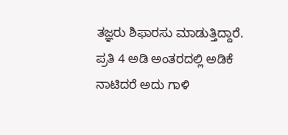ತಜ್ಞರು ಶಿಫಾರಸು ಮಾಡುತ್ತಿದ್ದಾರೆ. ಪ್ರತಿ 4 ಅಡಿ ಅಂತರದಲ್ಲಿ ಅಡಿಕೆ ನಾಟಿದರೆ ಅದು ಗಾಳಿ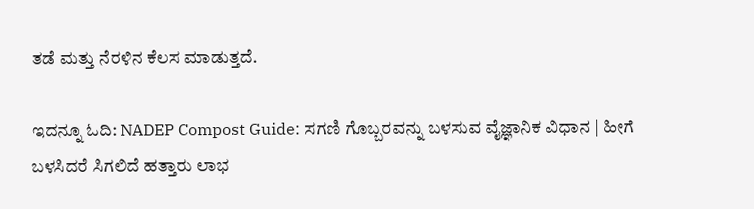ತಡೆ ಮತ್ತು ನೆರಳಿನ ಕೆಲಸ ಮಾಡುತ್ತದೆ.

ಇದನ್ನೂ ಓದಿ: NADEP Compost Guide: ಸಗಣಿ ಗೊಬ್ಬರವನ್ನು ಬಳಸುವ ವೈಜ್ಞಾನಿಕ ವಿಧಾನ | ಹೀಗೆ ಬಳಸಿದರೆ ಸಿಗಲಿದೆ ಹತ್ತಾರು ಲಾಭ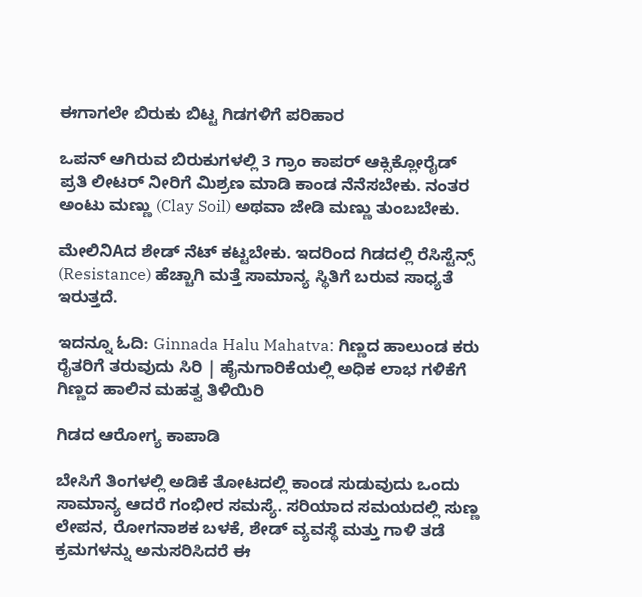ಈಗಾಗಲೇ ಬಿರುಕು ಬಿಟ್ಟ ಗಿಡಗಳಿಗೆ ಪರಿಹಾರ

ಒಪನ್ ಆಗಿರುವ ಬಿರುಕುಗಳಲ್ಲಿ 3 ಗ್ರಾಂ ಕಾಪರ್ ಆಕ್ಸಿಕ್ಲೋರೈಡ್ ಪ್ರತಿ ಲೀಟರ್ ನೀರಿಗೆ ಮಿಶ್ರಣ ಮಾಡಿ ಕಾಂಡ ನೆನೆಸಬೇಕು. ನಂತರ ಅಂಟು ಮಣ್ಣು (Clay Soil) ಅಥವಾ ಜೇಡಿ ಮಣ್ಣು ತುಂಬಬೇಕು.

ಮೇಲಿನಿAದ ಶೇಡ್ ನೆಟ್ ಕಟ್ಟಬೇಕು. ಇದರಿಂದ ಗಿಡದಲ್ಲಿ ರೆಸಿಸ್ಟೆನ್ಸ್ (Resistance) ಹೆಚ್ಚಾಗಿ ಮತ್ತೆ ಸಾಮಾನ್ಯ ಸ್ಥಿತಿಗೆ ಬರುವ ಸಾಧ್ಯತೆ ಇರುತ್ತದೆ.

ಇದನ್ನೂ ಓದಿ: Ginnada Halu Mahatva: ಗಿಣ್ಣದ ಹಾಲುಂಡ ಕರು ರೈತರಿಗೆ ತರುವುದು ಸಿರಿ | ಹೈನುಗಾರಿಕೆಯಲ್ಲಿ ಅಧಿಕ ಲಾಭ ಗಳಿಕೆಗೆ ಗಿಣ್ಣದ ಹಾಲಿನ ಮಹತ್ವ ತಿಳಿಯಿರಿ

ಗಿಡದ ಆರೋಗ್ಯ ಕಾಪಾಡಿ

ಬೇಸಿಗೆ ತಿಂಗಳಲ್ಲಿ ಅಡಿಕೆ ತೋಟದಲ್ಲಿ ಕಾಂಡ ಸುಡುವುದು ಒಂದು ಸಾಮಾನ್ಯ ಆದರೆ ಗಂಭೀರ ಸಮಸ್ಯೆ. ಸರಿಯಾದ ಸಮಯದಲ್ಲಿ ಸುಣ್ಣ ಲೇಪನ, ರೋಗನಾಶಕ ಬಳಕೆ, ಶೇಡ್ ವ್ಯವಸ್ಥೆ ಮತ್ತು ಗಾಳಿ ತಡೆ ಕ್ರಮಗಳನ್ನು ಅನುಸರಿಸಿದರೆ ಈ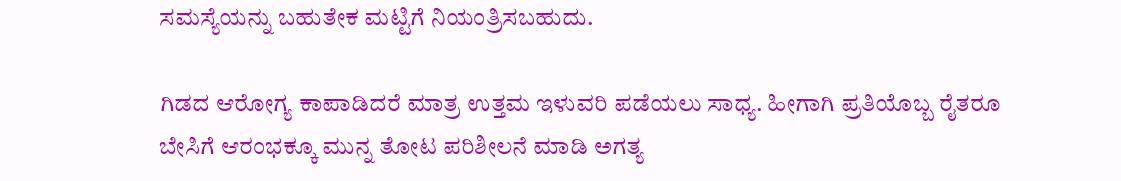ಸಮಸ್ಯೆಯನ್ನು ಬಹುತೇಕ ಮಟ್ಟಿಗೆ ನಿಯಂತ್ರಿಸಬಹುದು.

ಗಿಡದ ಆರೋಗ್ಯ ಕಾಪಾಡಿದರೆ ಮಾತ್ರ ಉತ್ತಮ ಇಳುವರಿ ಪಡೆಯಲು ಸಾಧ್ಯ. ಹೀಗಾಗಿ ಪ್ರತಿಯೊಬ್ಬ ರೈತರೂ ಬೇಸಿಗೆ ಆರಂಭಕ್ಕೂ ಮುನ್ನ ತೋಟ ಪರಿಶೀಲನೆ ಮಾಡಿ ಅಗತ್ಯ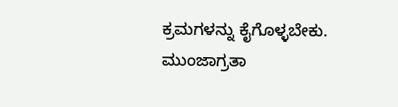ಕ್ರಮಗಳನ್ನು ಕೈಗೊಳ್ಳಬೇಕು. ಮುಂಜಾಗ್ರತಾ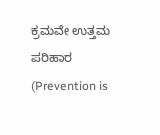ಕ್ರಮವೇ ಉತ್ತಮ ಪರಿಹಾರ (Prevention is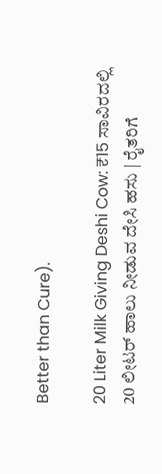Better than Cure).

20 Liter Milk Giving Deshi Cow: ₹15 ಸಾವಿರದಲ್ಲಿ 20 ಲೀಟರ್ ಹಾಲು ನೀಡುವ ದೇಸಿ ಹಸು | ರೈತರಿಗೆ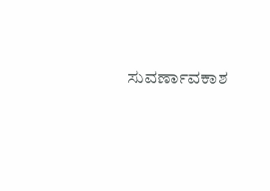ಸುವರ್ಣಾವಕಾಶ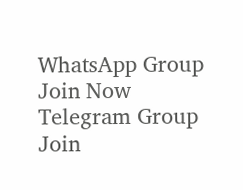WhatsApp Group Join Now
Telegram Group Join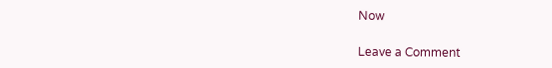Now

Leave a Comment